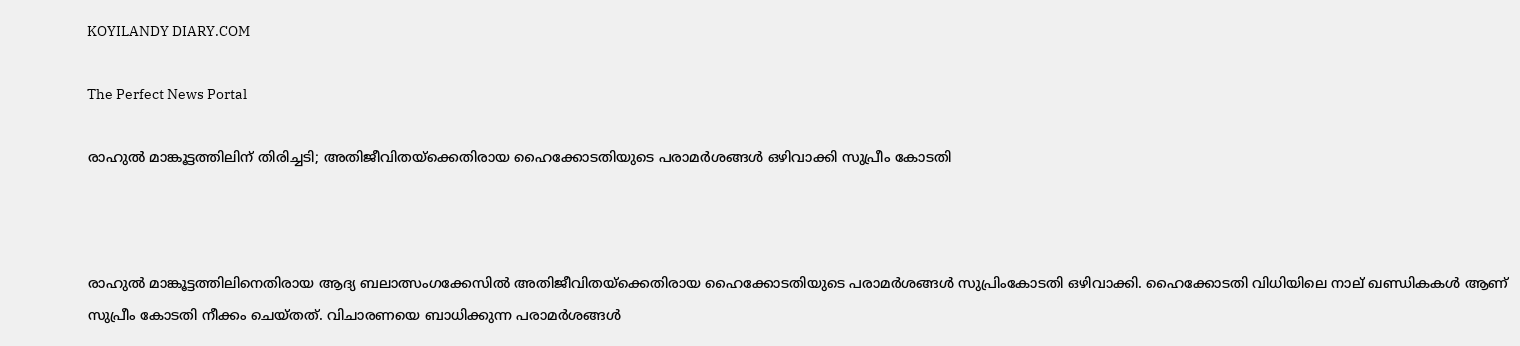KOYILANDY DIARY.COM

The Perfect News Portal

രാഹുൽ മാങ്കൂട്ടത്തിലിന് തിരിച്ചടി; അതിജീവിതയ്‌ക്കെതിരായ ഹൈക്കോടതിയുടെ പരാമര്‍ശങ്ങള്‍ ഒഴിവാക്കി സുപ്രീം കോടതി



രാഹുൽ മാങ്കൂട്ടത്തിലിനെതിരായ ആദ്യ ബലാത്സംഗക്കേസിൽ അതിജീവിതയ്‌ക്കെതിരായ ഹൈക്കോടതിയുടെ പരാമര്‍ശങ്ങള്‍ സുപ്രിംകോടതി ഒഴിവാക്കി. ഹൈക്കോടതി വിധിയിലെ നാല് ഖണ്ഡികകൾ ആണ് സുപ്രീം കോടതി നീക്കം ചെയ്തത്. വിചാരണയെ ബാധിക്കുന്ന പരാമര്‍ശങ്ങള്‍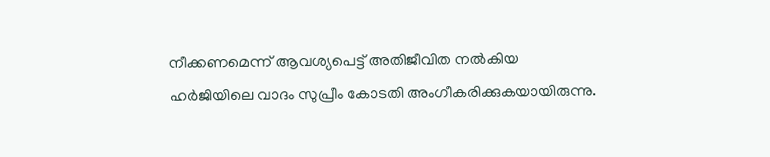നീക്കണമെന്ന് ആവശ്യപെട്ട് അതിജീവിത നൽകിയ ഹർജിയിലെ വാദം സുപ്രീം കോടതി അംഗീകരിക്കുകയായിരുന്നു.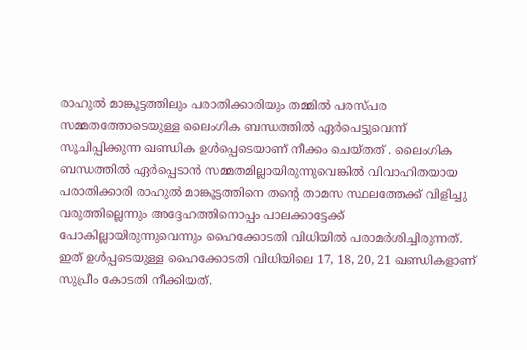രാഹുൽ മാങ്കൂട്ടത്തിലും പരാതിക്കാരിയും തമ്മിൽ പരസ്പര സമ്മതത്തോടെയുള്ള ലൈംഗിക ബന്ധത്തിൽ ഏർപെട്ടുവെന്ന് സൂചിപ്പിക്കുന്ന ഖണ്ഡിക ഉൾപ്പെടെയാണ് നീക്കം ചെയ്തത് . ലൈംഗിക ബന്ധത്തിൽ ഏർപ്പെടാൻ സമ്മതമില്ലായിരുന്നുവെങ്കിൽ വിവാഹിതയായ പരാതിക്കാരി രാഹുൽ മാങ്കൂട്ടത്തിനെ തന്റെ താമസ സ്ഥലത്തേക്ക് വിളിച്ചു വരുത്തില്ലെന്നും അദ്ദേഹത്തിനൊപ്പം പാലക്കാട്ടേക്ക് പോകില്ലായിരുന്നുവെന്നും ഹൈക്കോടതി വിധിയിൽ പരാമർശിച്ചിരുന്നത്. ഇത് ഉൾപ്പടെയുള്ള ഹൈക്കോടതി വിധിയിലെ 17, 18, 20, 21 ഖണ്ഡികളാണ് സുപ്രീം കോടതി നീക്കിയത്.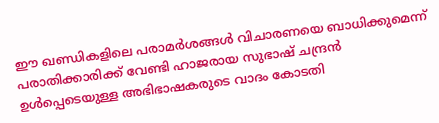ഈ ഖണ്ഡികളിലെ പരാമർശങ്ങൾ വിചാരണയെ ബാധിക്കുമെന്ന് പരാതിക്കാരിക്ക് വേണ്ടി ഹാജരായ സുഭാഷ് ചന്ദ്രൻ ഉൾപ്പെടെയുള്ള അഭിഭാഷകരുടെ വാദം കോടതി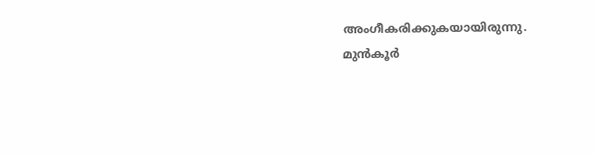അംഗീകരിക്കുകയായിരുന്നു. മുൻ‌കൂർ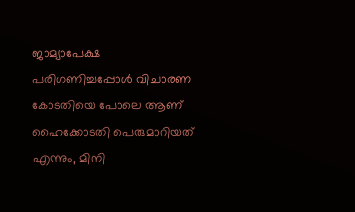ജാമ്യാപേക്ഷ പരിഗണിച്ചപ്പോൾ വിചാരണ കോടതിയെ പോലെ ആണ് ഹൈക്കോടതി പെരുമാറിയത് എന്നും, മിനി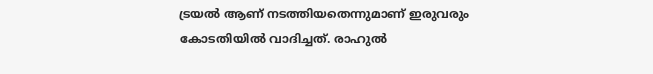ട്രയൽ ആണ് നടത്തിയതെന്നുമാണ് ഇരുവരും കോടതിയിൽ വാദിച്ചത്. രാഹുൽ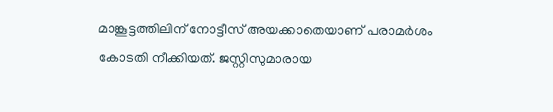മാങ്കൂട്ടത്തിലിന് നോട്ടീസ് അയക്കാതെയാണ് പരാമർശം കോടതി നീക്കിയത്. ജസ്റ്റിസുമാരായ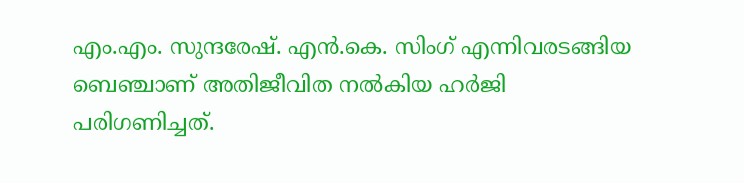എം.എം. സുന്ദരേഷ്. എൻ.കെ. സിംഗ് എന്നിവരടങ്ങിയ ബെഞ്ചാണ് അതിജീവിത നൽകിയ ഹർജി പരിഗണിച്ചത്.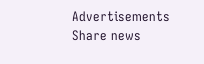Advertisements
Share news